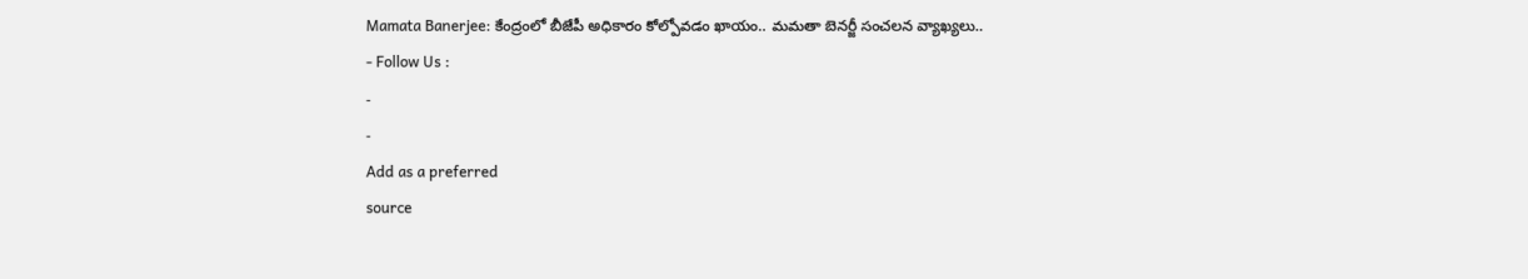Mamata Banerjee: కేంద్రంలో బీజేపీ అధికారం కోల్పోవడం ఖాయం.. మమతా బెనర్జీ సంచలన వ్యాఖ్యలు..
- Follow Us :
-
-
Add as a preferred
source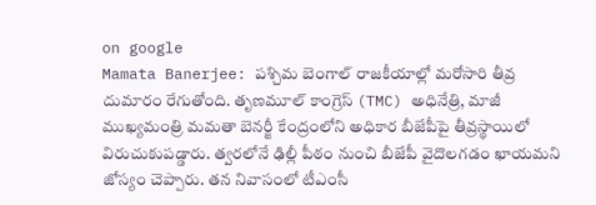on google
Mamata Banerjee: పశ్చిమ బెంగాల్ రాజకీయాల్లో మరోసారి తీవ్ర దుమారం రేగుతోంది. తృణమూల్ కాంగ్రెస్ (TMC) అధినేత్రి, మాజీ ముఖ్యమంత్రి మమతా బెనర్జీ కేంద్రంలోని అధికార బీజేపీపై తీవ్రస్థాయిలో విరుచుకుపడ్డారు. త్వరలోనే ఢిల్లీ పీఠం నుంచి బీజేపీ వైదొలగడం ఖాయమని జోస్యం చెప్పారు. తన నివాసంలో టీఎంసీ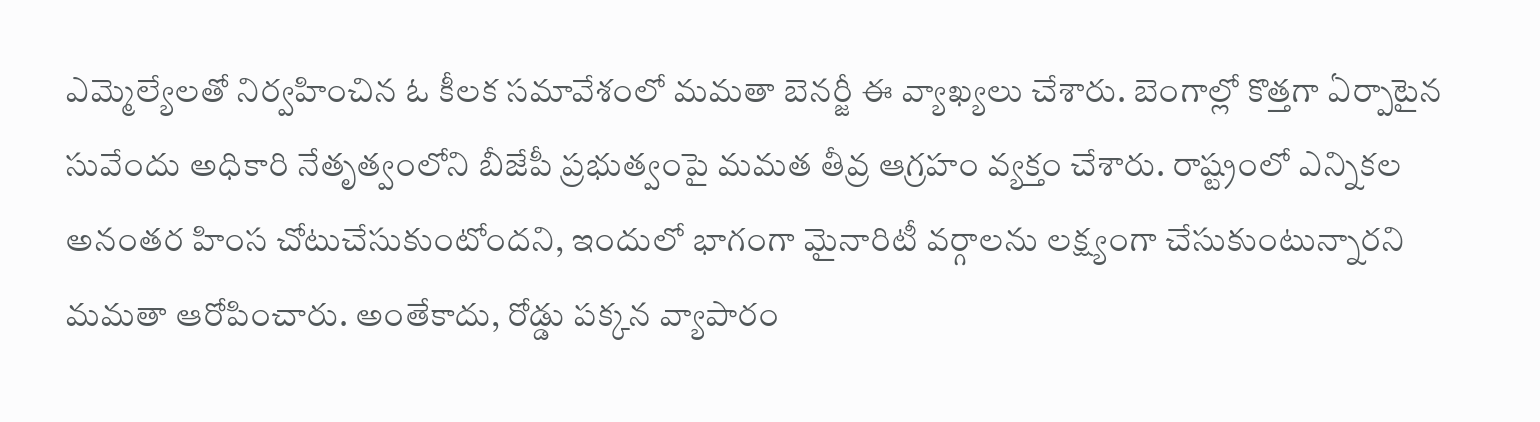ఎమ్మెల్యేలతో నిర్వహించిన ఓ కీలక సమావేశంలో మమతా బెనర్జీ ఈ వ్యాఖ్యలు చేశారు. బెంగాల్లో కొత్తగా ఏర్పాటైన సువేందు అధికారి నేతృత్వంలోని బీజేపీ ప్రభుత్వంపై మమత తీవ్ర ఆగ్రహం వ్యక్తం చేశారు. రాష్ట్రంలో ఎన్నికల అనంతర హింస చోటుచేసుకుంటోందని, ఇందులో భాగంగా మైనారిటీ వర్గాలను లక్ష్యంగా చేసుకుంటున్నారని మమతా ఆరోపించారు. అంతేకాదు, రోడ్డు పక్కన వ్యాపారం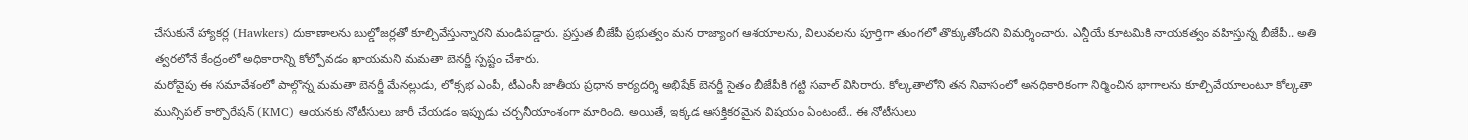చేసుకునే హ్యాకర్ల (Hawkers) దుకాణాలను బుల్డోజర్లతో కూల్చివేస్తున్నారని మండిపడ్డారు. ప్రస్తుత బీజేపీ ప్రభుత్వం మన రాజ్యాంగ ఆశయాలను, విలువలను పూర్తిగా తుంగలో తొక్కుతోందని విమర్శించారు. ఎన్డీయే కూటమికి నాయకత్వం వహిస్తున్న బీజేపీ.. అతి త్వరలోనే కేంద్రంలో అధికారాన్ని కోల్పోవడం ఖాయమని మమతా బెనర్జీ స్పష్టం చేశారు.
మరోవైపు ఈ సమావేశంలో పాల్గొన్న మమతా బెనర్జీ మేనల్లుడు, లోక్సభ ఎంపీ, టీఎంసీ జాతీయ ప్రధాన కార్యదర్శి అభిషేక్ బెనర్జీ సైతం బీజేపీకి గట్టి సవాల్ విసిరారు. కోల్కతాలోని తన నివాసంలో అనధికారికంగా నిర్మించిన భాగాలను కూల్చివేయాలంటూ కోల్కతా మున్సిపల్ కార్పొరేషన్ (KMC) ఆయనకు నోటీసులు జారీ చేయడం ఇప్పుడు చర్చనీయాంశంగా మారింది. అయితే, ఇక్కడ ఆసక్తికరమైన విషయం ఏంటంటే.. ఈ నోటీసులు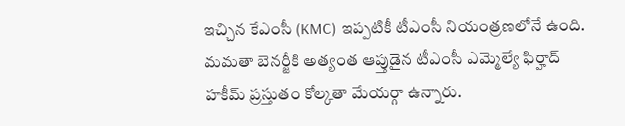ఇచ్చిన కేఎంసీ (KMC) ఇప్పటికీ టీఎంసీ నియంత్రణలోనే ఉంది. మమతా బెనర్జీకి అత్యంత ఆప్తుడైన టీఎంసీ ఎమ్మెల్యే ఫిర్హాద్ హకీమ్ ప్రస్తుతం కోల్కతా మేయర్గా ఉన్నారు.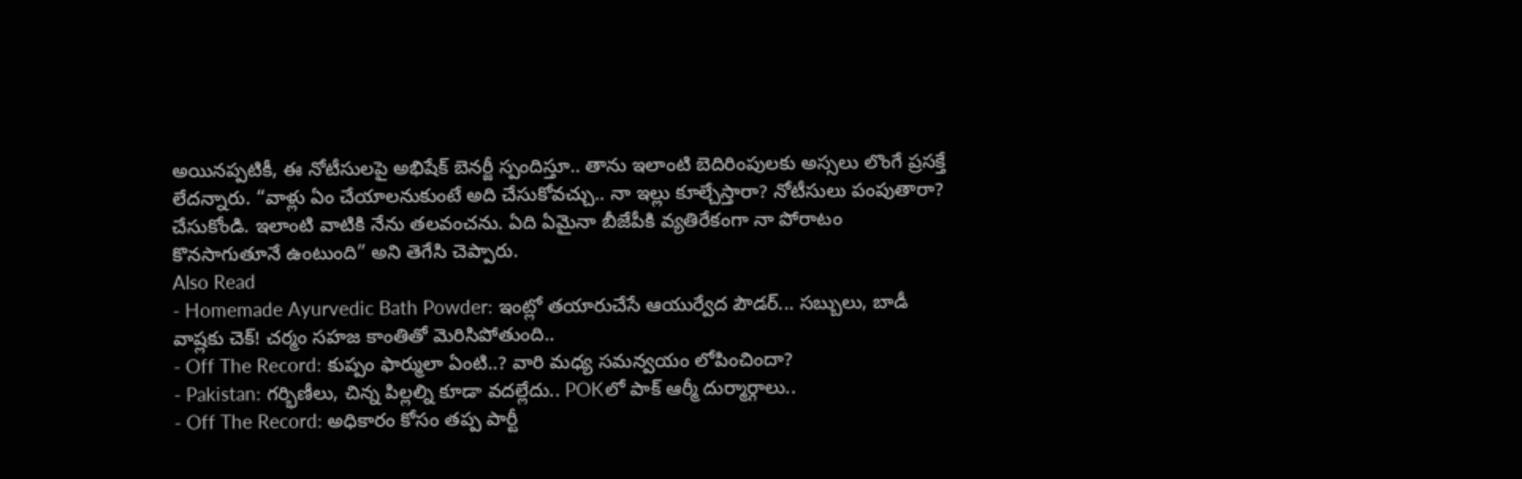అయినప్పటికీ, ఈ నోటీసులపై అభిషేక్ బెనర్జీ స్పందిస్తూ.. తాను ఇలాంటి బెదిరింపులకు అస్సలు లొంగే ప్రసక్తే లేదన్నారు. “వాళ్లు ఏం చేయాలనుకుంటే అది చేసుకోవచ్చు.. నా ఇల్లు కూల్చేస్తారా? నోటీసులు పంపుతారా? చేసుకోండి. ఇలాంటి వాటికి నేను తలవంచను. ఏది ఏమైనా బీజేపీకి వ్యతిరేకంగా నా పోరాటం కొనసాగుతూనే ఉంటుంది” అని తెగేసి చెప్పారు.
Also Read
- Homemade Ayurvedic Bath Powder: ఇంట్లో తయారుచేసే ఆయుర్వేద పౌడర్... సబ్బులు, బాడీ వాష్లకు చెక్! చర్మం సహజ కాంతితో మెరిసిపోతుంది..
- Off The Record: కుప్పం ఫార్ములా ఏంటి..? వారి మధ్య సమన్వయం లోపించిందా?
- Pakistan: గర్భిణీలు, చిన్న పిల్లల్ని కూడా వదల్లేదు.. POKలో పాక్ ఆర్మీ దుర్మార్గాలు..
- Off The Record: అధికారం కోసం తప్ప పార్టీ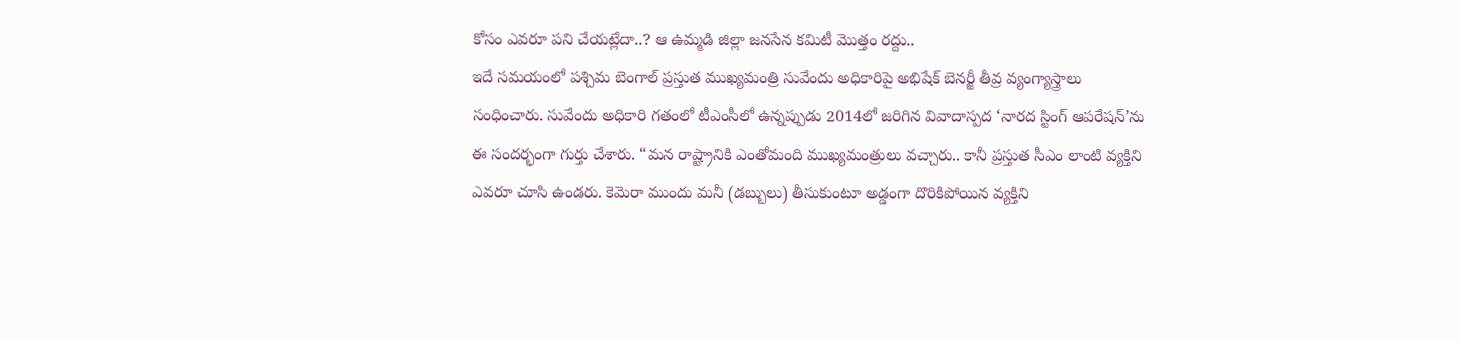కోసం ఎవరూ పని చేయట్లేదా..? ఆ ఉమ్మడి జిల్లా జనసేన కమిటీ మొత్తం రద్దు..
ఇదే సమయంలో పశ్చిమ బెంగాల్ ప్రస్తుత ముఖ్యమంత్రి సువేందు అధికారిపై అభిషేక్ బెనర్జీ తీవ్ర వ్యంగ్యాస్త్రాలు సంధించారు. సువేందు అధికారి గతంలో టీఎంసీలో ఉన్నప్పుడు 2014లో జరిగిన వివాదాస్పద ‘నారద స్టింగ్ ఆపరేషన్’ను ఈ సందర్భంగా గుర్తు చేశారు. “మన రాష్ట్రానికి ఎంతోమంది ముఖ్యమంత్రులు వచ్చారు.. కానీ ప్రస్తుత సీఎం లాంటి వ్యక్తిని ఎవరూ చూసి ఉండరు. కెమెరా ముందు మనీ (డబ్బులు) తీసుకుంటూ అడ్డంగా దొరికిపోయిన వ్యక్తిని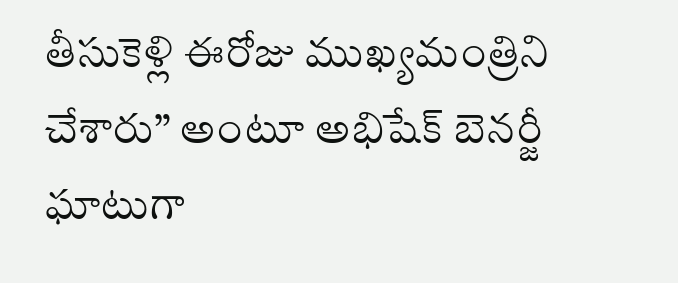తీసుకెళ్లి ఈరోజు ముఖ్యమంత్రిని చేశారు” అంటూ అభిషేక్ బెనర్జీ ఘాటుగా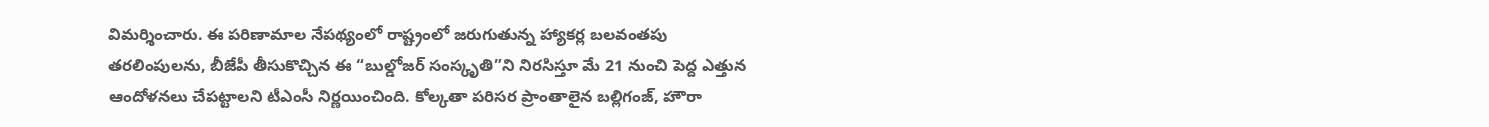విమర్శించారు. ఈ పరిణామాల నేపథ్యంలో రాష్ట్రంలో జరుగుతున్న హ్యాకర్ల బలవంతపు తరలింపులను, బీజేపీ తీసుకొచ్చిన ఈ “బుల్డోజర్ సంస్కృతి”ని నిరసిస్తూ మే 21 నుంచి పెద్ద ఎత్తున ఆందోళనలు చేపట్టాలని టీఎంసీ నిర్ణయించింది. కోల్కతా పరిసర ప్రాంతాలైన బల్లిగంజ్, హౌరా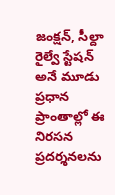జంక్షన్, సీల్దా రైల్వే స్టేషన్ అనే మూడు ప్రధాన ప్రాంతాల్లో ఈ నిరసన ప్రదర్శనలను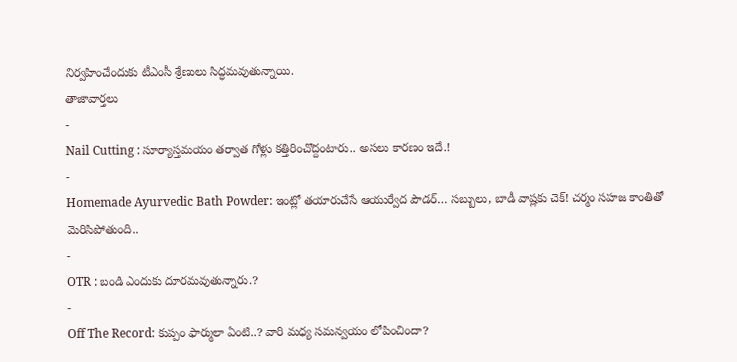నిర్వహించేందుకు టీఎంసీ శ్రేణులు సిద్ధమవుతున్నాయి.
తాజావార్తలు
-
Nail Cutting : సూర్యాస్తమయం తర్వాత గోళ్లు కత్తిరించొద్దంటారు.. అసలు కారణం ఇదే.!
-
Homemade Ayurvedic Bath Powder: ఇంట్లో తయారుచేసే ఆయుర్వేద పౌడర్… సబ్బులు, బాడీ వాష్లకు చెక్! చర్మం సహజ కాంతితో మెరిసిపోతుంది..
-
OTR : బండి ఎందుకు దూరమవుతున్నారు.?
-
Off The Record: కుప్పం ఫార్ములా ఏంటి..? వారి మధ్య సమన్వయం లోపించిందా?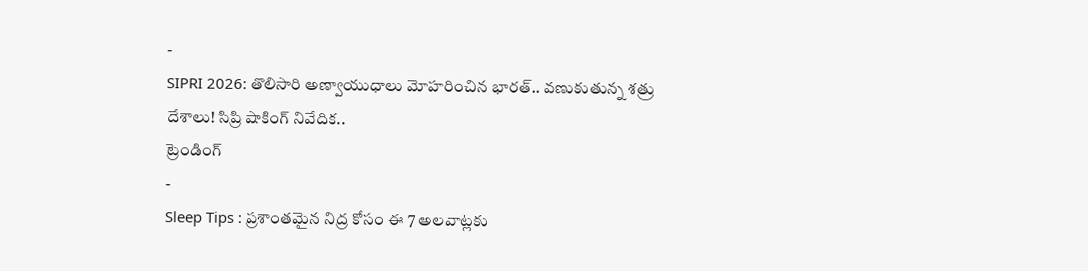-
SIPRI 2026: తొలిసారి అణ్వాయుధాలు మోహరించిన భారత్.. వణుకుతున్న శత్రు దేశాలు! సిప్రి షాకింగ్ నివేదిక..
ట్రెండింగ్
-
Sleep Tips : ప్రశాంతమైన నిద్ర కోసం ఈ 7 అలవాట్లకు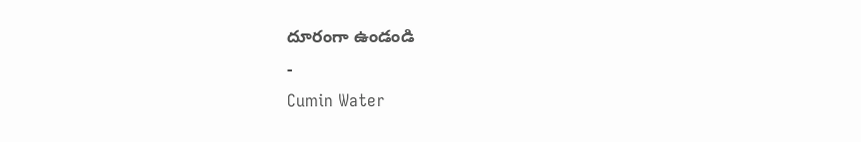దూరంగా ఉండండి
-
Cumin Water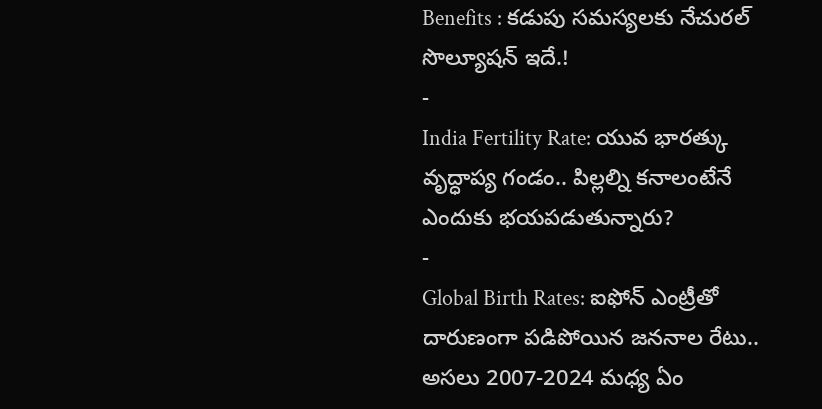Benefits : కడుపు సమస్యలకు నేచురల్ సొల్యూషన్ ఇదే.!
-
India Fertility Rate: యువ భారత్కు వృద్ధాప్య గండం.. పిల్లల్ని కనాలంటేనే ఎందుకు భయపడుతున్నారు?
-
Global Birth Rates: ఐఫోన్ ఎంట్రీతో దారుణంగా పడిపోయిన జననాల రేటు.. అసలు 2007-2024 మధ్య ఏం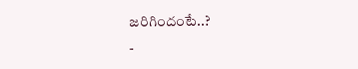జరిగిందంటే..?
-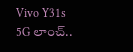Vivo Y31s 5G లాంచ్..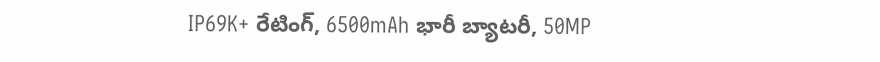IP69K+ రేటింగ్, 6500mAh భారీ బ్యాటరీ, 50MP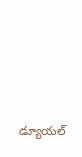డ్యూయల్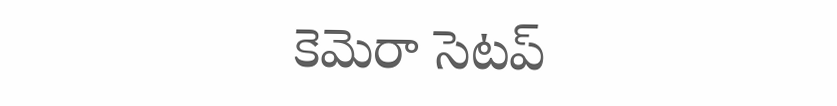కెమెరా సెటప్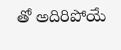తో అదిరిపోయే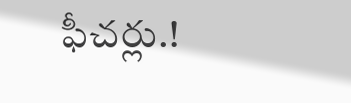ఫీచర్లు.!